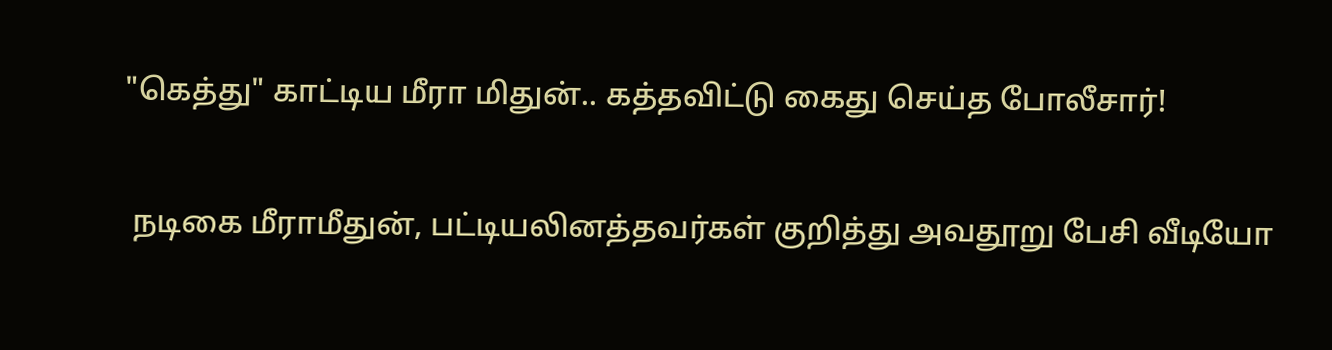"கெத்து" காட்டிய மீரா மிதுன்.. கத்தவிட்டு கைது செய்த போலீசார்!

 நடிகை மீராமீதுன், பட்டியலினத்தவர்கள் குறித்து அவதூறு பேசி வீடியோ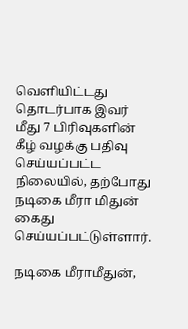வெளியிட்டது தொடர்பாக இவர் மீது 7 பிரிவுகளின் கீழ் வழக்கு பதிவு செய்யப்பட்ட நிலையில், தற்போது நடிகை மீரா மிதுன் கைது செய்யப்பட்டுள்ளார்.

நடிகை மீராமீதுன்,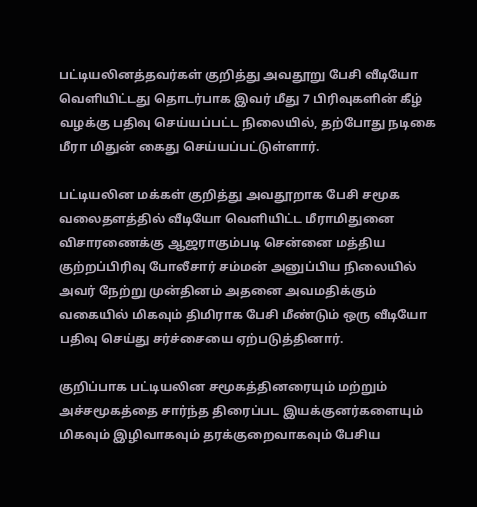பட்டியலினத்தவர்கள் குறித்து அவதூறு பேசி வீடியோ வெளியிட்டது தொடர்பாக இவர் மீது 7 பிரிவுகளின் கீழ் வழக்கு பதிவு செய்யப்பட்ட நிலையில், தற்போது நடிகை மீரா மிதுன் கைது செய்யப்பட்டுள்ளார்.

பட்டியலின மக்கள் குறித்து அவதூறாக பேசி சமூக வலைதளத்தில் வீடியோ வெளியிட்ட மீராமிதுனை விசாரணைக்கு ஆஜராகும்படி சென்னை மத்திய குற்றப்பிரிவு போலீசார் சம்மன் அனுப்பிய நிலையில் அவர் நேற்று முன்தினம் அதனை அவமதிக்கும் வகையில் மிகவும் திமிராக பேசி மீண்டும் ஒரு வீடியோ பதிவு செய்து சர்ச்சையை ஏற்படுத்தினார்.

குறிப்பாக பட்டியலின சமூகத்தினரையும் மற்றும் அச்சமூகத்தை சார்ந்த திரைப்பட இயக்குனர்களையும் மிகவும் இழிவாகவும் தரக்குறைவாகவும் பேசிய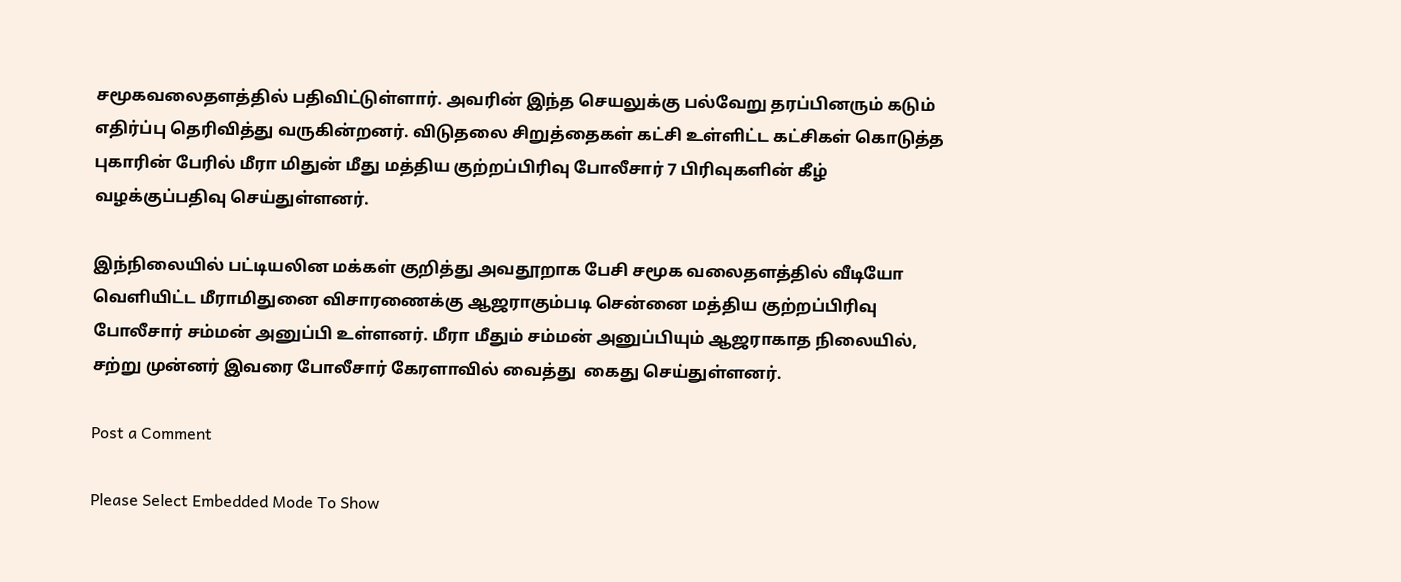சமூகவலைதளத்தில் பதிவிட்டுள்ளார். அவரின் இந்த செயலுக்கு பல்வேறு தரப்பினரும் கடும் எதிர்ப்பு தெரிவித்து வருகின்றனர். விடுதலை சிறுத்தைகள் கட்சி உள்ளிட்ட கட்சிகள் கொடுத்த புகாரின் பேரில் மீரா மிதுன் மீது மத்திய குற்றப்பிரிவு போலீசார் 7 பிரிவுகளின் கீழ் வழக்குப்பதிவு செய்துள்ளனர்.

இந்நிலையில் பட்டியலின மக்கள் குறித்து அவதூறாக பேசி சமூக வலைதளத்தில் வீடியோ வெளியிட்ட மீராமிதுனை விசாரணைக்கு ஆஜராகும்படி சென்னை மத்திய குற்றப்பிரிவு போலீசார் சம்மன் அனுப்பி உள்ளனர். மீரா மீதும் சம்மன் அனுப்பியும் ஆஜராகாத நிலையில், சற்று முன்னர் இவரை போலீசார் கேரளாவில் வைத்து  கைது செய்துள்ளனர்.

Post a Comment

Please Select Embedded Mode To Show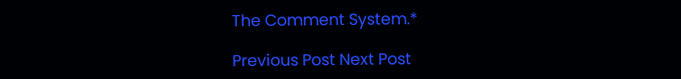The Comment System.*

Previous Post Next Post